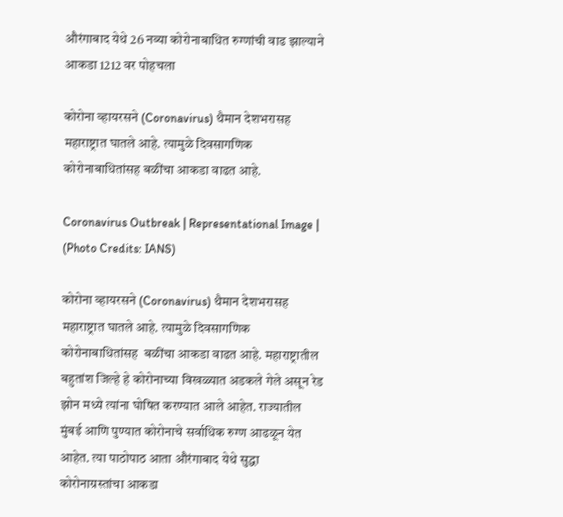औरंगाबाद येथे 26 नव्या कोरोनाबाधित रुग्णांची वाढ झाल्याने आकडा 1212 वर पोहचला

कोरोना व्हायरसने (Coronavirus) थैमान देशभरासह महाराष्ट्रात घातले आहे. त्यामुळे दिवसागणिक कोरोनाबाधितांसह बळींचा आकडा वाढत आहे.

Coronavirus Outbreak | Representational Image | (Photo Credits: IANS)

कोरोना व्हायरसने (Coronavirus) थैमान देशभरासह महाराष्ट्रात घातले आहे. त्यामुळे दिवसागणिक कोरोनाबाधितांसह  बळींचा आकडा वाढत आहे. महाराष्ट्रातील बहुतांश जिल्हे हे कोरोनाच्या विखळ्यात अडकले गेले असून रेड झोन मध्ये त्यांना घोषित करण्यात आले आहेत. राज्यातील मुंबई आणि पुण्यात कोरोनाचे सर्वाधिक रुग्ण आढळून येत आहेत. त्या पाठोपाठ आता औरंगाबाद येथे सुद्धा कोरोनाग्रस्तांचा आकडा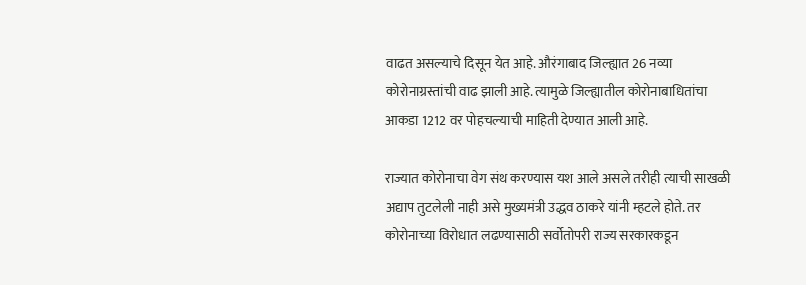वाढत असल्याचे दिसून येत आहे. औरंगाबाद जिल्ह्यात 26 नव्या कोरोनाग्रस्तांची वाढ झाली आहे. त्यामुळे जिल्ह्यातील कोरोनाबाधितांचा आकडा 1212 वर पोहचल्याची माहिती देण्यात आली आहे.

राज्यात कोरोनाचा वेग संथ करण्यास यश आले असले तरीही त्याची साखळी अद्याप तुटलेली नाही असे मुख्यमंत्री उद्धव ठाकरे यांनी म्हटले होते. तर कोरोनाच्या विरोधात लढण्यासाठी सर्वोतोपरी राज्य सरकारकडून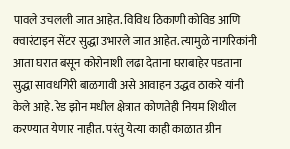पावले उचलली जात आहेत. विविध ठिकाणी कोविड आणि क्वारंटाइन सेंटर सुद्धा उभारले जात आहेत. त्यामुळे नागरिकांनी आता घरात बसून कोरोनाशी लढा देताना घराबाहेर पडताना सुद्धा सावधगिरी बाळगावी असे आवाहन उद्धव ठाकरे यांनी केले आहे. रेड झोन मधील क्षेत्रात कोणतेही नियम शिथील करण्यात येणार नाहीत. परंतु येत्या काही काळात ग्रीन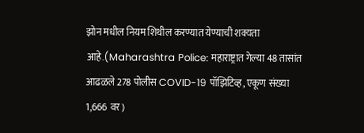झोन मधील नियम शिथील करण्यात येण्याची शक्यता आहे.(Maharashtra Police: महाराष्ट्रात गेल्या 48 तासांत आढळले 278 पोलीस COVID-19 पॉझिटिव्ह, एकूण संख्या 1,666 वर)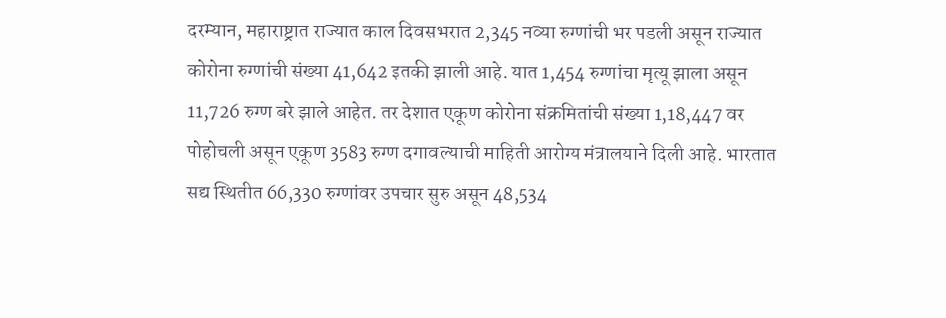दरम्यान, महाराष्ट्रात राज्यात काल दिवसभरात 2,345 नव्या रुग्णांची भर पडली असून राज्यात कोरोना रुग्णांची संख्या 41,642 इतकी झाली आहे. यात 1,454 रुग्णांचा मृत्यू झाला असून 11,726 रुग्ण बरे झाले आहेत. तर देशात एकूण कोरोना संक्रमितांची संख्या 1,18,447 वर पोहोचली असून एकूण 3583 रुग्ण दगावल्याची माहिती आरोग्य मंत्रालयाने दिली आहे. भारतात सद्य स्थितीत 66,330 रुग्णांवर उपचार सुरु असून 48,534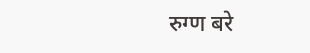रुग्ण बरे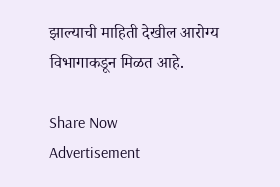झाल्याची माहिती देखील आरोग्य विभागाकडून मिळत आहे.

Share Now
Advertisement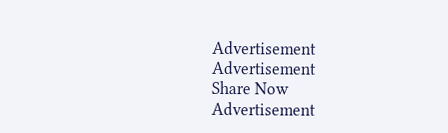Advertisement
Advertisement
Share Now
Advertisement